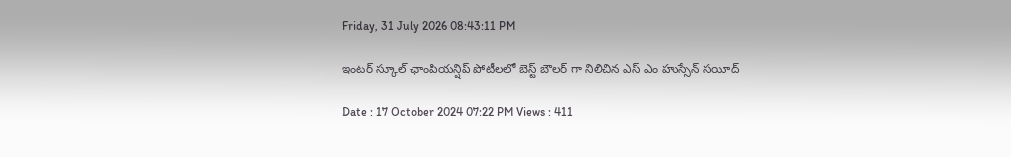Friday, 31 July 2026 08:43:11 PM

ఇంటర్ స్కూల్ ఛాంపియన్షిప్ పోటీలలో బెస్ట్ బౌలర్ గా నిలిచిన ఎస్ ఎం హుస్సేన్ సయీద్

Date : 17 October 2024 07:22 PM Views : 411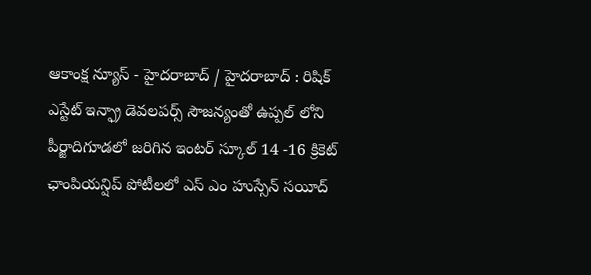ఆకాంక్ష న్యూస్ - హైదరాబాద్ / హైదరాబాద్ : రిషిక్ ఎస్టేట్ ఇన్ఫ్రా డెవలపర్స్ సౌజన్యంతో ఉప్పల్ లోని పీర్జాదిగూడలో జరిగిన ఇంటర్ స్కూల్ 14 -16 క్రికెట్ ఛాంపియన్షిప్ పోటీలలో ఎస్ ఎం హుస్సేన్ సయీద్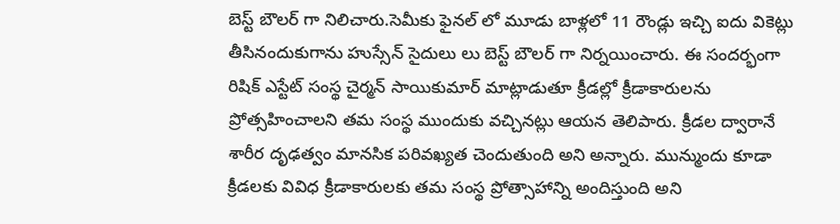బెస్ట్ బౌలర్ గా నిలిచారు.సెమీకు ఫైనల్ లో మూడు బాళ్లలో 11 రౌండ్లు ఇచ్చి ఐదు వికెట్లు తీసినందుకుగాను హుస్సేన్ సైదులు లు బెస్ట్ బౌలర్ గా నిర్నయించారు. ఈ సందర్భంగా రిషిక్ ఎస్టేట్ సంస్థ చైర్మన్ సాయికుమార్ మాట్లాడుతూ క్రీడల్లో క్రీడాకారులను ప్రోత్సహించాలని తమ సంస్థ ముందుకు వచ్చినట్లు ఆయన తెలిపారు. క్రీడల ద్వారానే శారీర దృఢత్వం మానసిక పరివఖ్యత చెందుతుంది అని అన్నారు. మున్ముందు కూడా క్రీడలకు వివిధ క్రీడాకారులకు తమ సంస్థ ప్రోత్సాహాన్ని అందిస్తుంది అని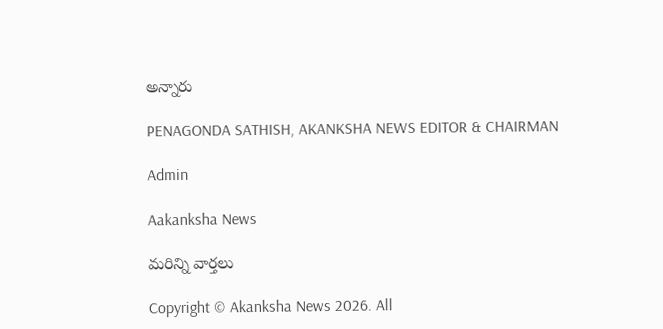అన్నారు

PENAGONDA SATHISH, AKANKSHA NEWS EDITOR & CHAIRMAN

Admin

Aakanksha News

మరిన్ని వార్తలు

Copyright © Akanksha News 2026. All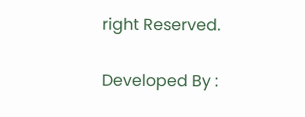right Reserved.

Developed By :